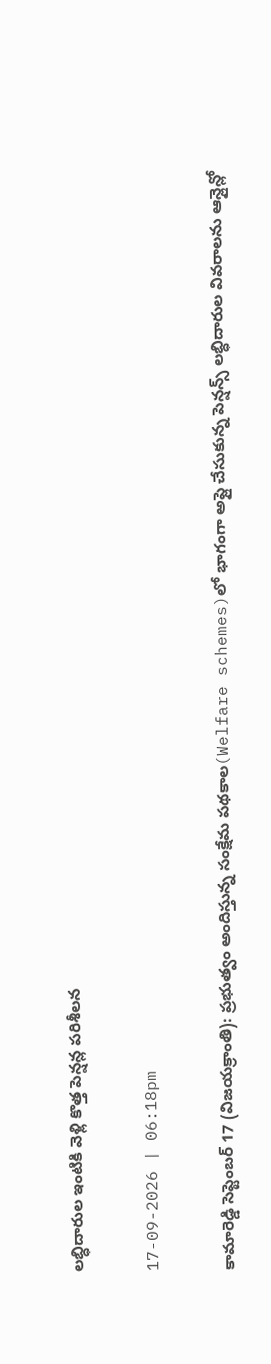లబ్ధిదారుల ఇంటికి వెళ్లి కొత్త పెన్షన్ల పరిశీలన

17-09-2026 | 06:18pm

కామారెడ్డి సెప్టెంబర్ 17 (విజయక్రాంతి): ప్రభుత్వం అందిస్తున్న సంక్షేమ పథకాల(Welfare schemes)లో భాగంగా అప్లై చేసుకున్న పెన్షన్స్ లబ్ధిదారుల వివరాలను ఆన్లైన్లో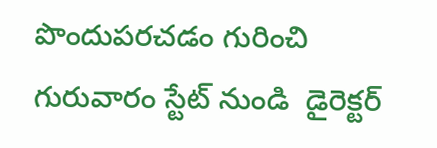పొందుపరచడం గురించి గురువారం స్టేట్ నుండి  డైరెక్టర్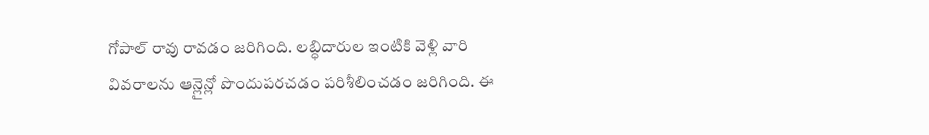గోపాల్ రావు రావడం జరిగింది. లబ్ధిదారుల ఇంటికి వెళ్లి వారి వివరాలను ఆన్లైన్లో పొందుపరచడం పరిశీలించడం జరిగింది. ఈ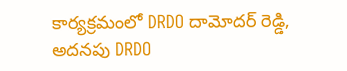కార్యక్రమంలో DRDO దామోదర్ రెడ్డి, అదనపు DRDO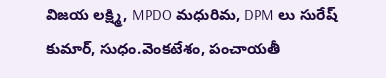విజయ లక్ష్మి, MPDO మధురిమ, DPM లు సురేష్ కుమార్, సుధం.వెంకటేశం, పంచాయతీ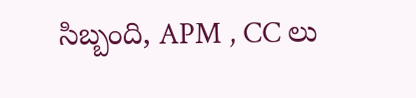సిబ్బంది, APM , CC లు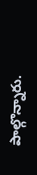పాల్గొన్నారు.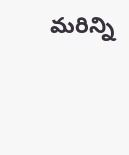మరిన్ని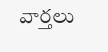వార్తలు